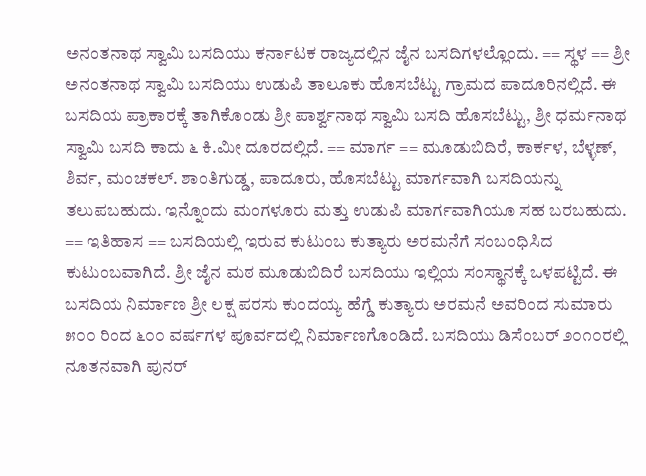ಅನಂತನಾಥ ಸ್ವಾಮಿ ಬಸದಿಯು ಕರ್ನಾಟಕ ರಾಜ್ಯದಲ್ಲಿನ ಜೈನ ಬಸದಿಗಳಲ್ಲೊಂದು. == ಸ್ಥಳ == ಶ್ರೀ ಅನಂತನಾಥ ಸ್ವಾಮಿ ಬಸದಿಯು ಉಡುಪಿ ತಾಲೂಕು ಹೊಸಬೆಟ್ಟು ಗ್ರಾಮದ ಪಾದೂರಿನಲ್ಲಿದೆ. ಈ ಬಸದಿಯ ಪ್ರಾಕಾರಕ್ಕೆ ತಾಗಿಕೊಂಡು ಶ್ರೀ ಪಾರ್ಶ್ವನಾಥ ಸ್ವಾಮಿ ಬಸದಿ ಹೊಸಬೆಟ್ಟು, ಶ್ರೀ ಧರ್ಮನಾಥ ಸ್ವಾಮಿ ಬಸದಿ ಕಾದು ೬ ಕಿ.ಮೀ ದೂರದಲ್ಲಿದೆ. == ಮಾರ್ಗ == ಮೂಡುಬಿದಿರೆ, ಕಾರ್ಕಳ, ಬೆಳ್ಳಣ್, ಶಿರ್ವ, ಮಂಚಕಲ್. ಶಾಂತಿಗುಡ್ಡ, ಪಾದೂರು, ಹೊಸಬೆಟ್ಟು ಮಾರ್ಗವಾಗಿ ಬಸದಿಯನ್ನು ತಲುಪಬಹುದು. ಇನ್ನೊಂದು ಮಂಗಳೂರು ಮತ್ತು ಉಡುಪಿ ಮಾರ್ಗವಾಗಿಯೂ ಸಹ ಬರಬಹುದು. == ಇತಿಹಾಸ == ಬಸದಿಯಲ್ಲಿ ಇರುವ ಕುಟುಂಬ ಕುತ್ಯಾರು ಅರಮನೆಗೆ ಸಂಬಂಧಿಸಿದ ಕುಟುಂಬವಾಗಿದೆ. ಶ್ರೀ ಜೈನ ಮಠ ಮೂಡುಬಿದಿರೆ ಬಸದಿಯು ಇಲ್ಲಿಯ ಸಂಸ್ಥಾನಕ್ಕೆ ಒಳಪಟ್ಟಿದೆ. ಈ ಬಸದಿಯ ನಿರ್ಮಾಣ ಶ್ರೀ ಲಕ್ಷ ಪರಸು ಕುಂದಯ್ಯ ಹೆಗ್ಡೆ ಕುತ್ಯಾರು ಅರಮನೆ ಅವರಿಂದ ಸುಮಾರು ೫೦೦ ರಿಂದ ೬೦೦ ವರ್ಷಗಳ ಪೂರ್ವದಲ್ಲಿ ನಿರ್ಮಾಣಗೊಂಡಿದೆ. ಬಸದಿಯು ಡಿಸೆಂಬರ್ ೨೦೧೦ರಲ್ಲಿ ನೂತನವಾಗಿ ಪುನರ್‌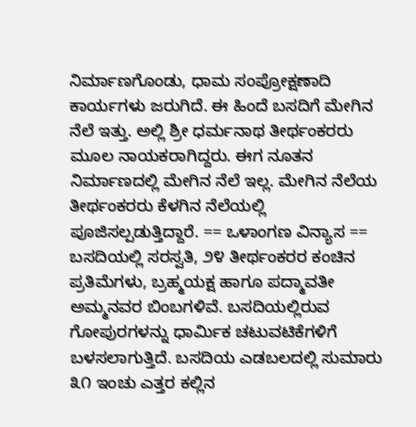ನಿರ್ಮಾಣಗೊಂಡು, ಧಾಮ ಸಂಪ್ರೋಕ್ಷಣಾದಿ ಕಾರ್ಯಗಳು ಜರುಗಿದೆ. ಈ ಹಿಂದೆ ಬಸದಿಗೆ ಮೇಗಿನ ನೆಲೆ ಇತ್ತು. ಅಲ್ಲಿ ಶ್ರೀ ಧರ್ಮನಾಥ ತೀರ್ಥಂಕರರು ಮೂಲ ನಾಯಕರಾಗಿದ್ದರು. ಈಗ ನೂತನ ನಿರ್ಮಾಣದಲ್ಲಿ ಮೇಗಿನ ನೆಲೆ ಇಲ್ಲ. ಮೇಗಿನ ನೆಲೆಯ ತೀರ್ಥಂಕರರು ಕೆಳಗಿನ ನೆಲೆಯಲ್ಲಿ ಪೂಜಿಸಲ್ಪಡುತ್ತಿದ್ದಾರೆ. == ಒಳಾಂಗಣ ವಿನ್ಯಾಸ == ಬಸದಿಯಲ್ಲಿ ಸರಸ್ವತಿ, ೨೪ ತೀರ್ಥಂಕರರ ಕಂಚಿನ ಪ್ರತಿಮೆಗಳು, ಬ್ರಹ್ಮಯಕ್ಷ ಹಾಗೂ ಪದ್ಮಾವತೀ ಅಮ್ಮನವರ ಬಿಂಬಗಳಿವೆ. ಬಸದಿಯಲ್ಲಿರುವ ಗೋಪುರಗಳನ್ನು ಧಾರ್ಮಿಕ ಚಟುವಟಿಕೆಗಳಿಗೆ ಬಳಸಲಾಗುತ್ತಿದೆ. ಬಸದಿಯ ಎಡಬಲದಲ್ಲಿ ಸುಮಾರು ೩೧ ಇಂಚು ಎತ್ತರ ಕಲ್ಲಿನ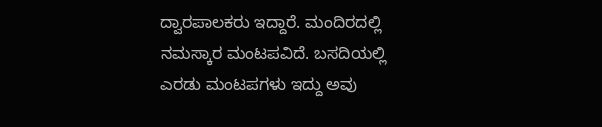ದ್ವಾರಪಾಲಕರು ಇದ್ದಾರೆ. ಮಂದಿರದಲ್ಲಿ ನಮಸ್ಕಾರ ಮಂಟಪವಿದೆ. ಬಸದಿಯಲ್ಲಿ ಎರಡು ಮಂಟಪಗಳು ಇದ್ದು ಅವು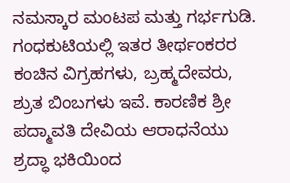ನಮಸ್ಕಾರ ಮಂಟಪ ಮತ್ತು ಗರ್ಭಗುಡಿ. ಗಂಧಕುಟಿಯಲ್ಲಿ ಇತರ ತೀರ್ಥಂಕರರ ಕಂಚಿನ ವಿಗ್ರಹಗಳು, ಬ್ರಹ್ಮದೇವರು, ಶ್ರುತ ಬಿಂಬಗಳು ಇವೆ. ಕಾರಣಿಕ ಶ್ರೀ ಪದ್ಮಾವತಿ ದೇವಿಯ ಆರಾಧನೆಯು ಶ್ರದ್ಧಾ ಭಕಿಯಿಂದ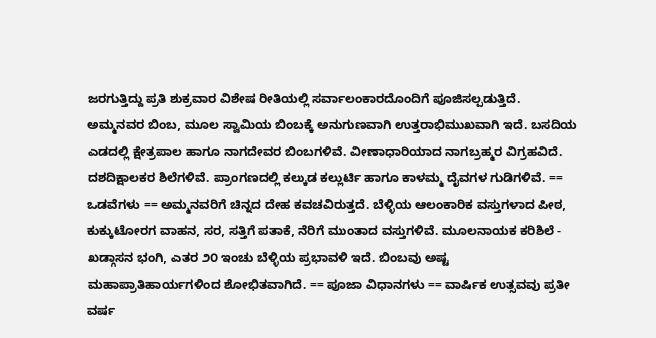ಜರಗುತ್ತಿದ್ದು ಪ್ರತಿ ಶುಕ್ರವಾರ ವಿಶೇಷ ರೀತಿಯಲ್ಲಿ ಸರ್ವಾಲಂಕಾರದೊಂದಿಗೆ ಪೂಜಿಸಲ್ಪಡುತ್ತಿದೆ. ಅಮ್ಮನವರ ಬಿಂಬ, ಮೂಲ ಸ್ವಾಮಿಯ ಬಿಂಬಕ್ಕೆ ಅನುಗುಣವಾಗಿ ಉತ್ತರಾಭಿಮುಖವಾಗಿ ಇದೆ. ಬಸದಿಯ ಎಡದಲ್ಲಿ ಕ್ಷೇತ್ರಪಾಲ ಹಾಗೂ ನಾಗದೇವರ ಬಿಂಬಗಳಿವೆ. ವೀಣಾಧಾರಿಯಾದ ನಾಗಬ್ರಹ್ಮರ ವಿಗ್ರಹವಿದೆ. ದಶದಿಕ್ಷಾಲಕರ ಶಿಲೆಗಳಿವೆ. ಪ್ರಾಂಗಣದಲ್ಲಿ ಕಲ್ಕುಡ ಕಲ್ಲುರ್ಟಿ ಹಾಗೂ ಕಾಳಮ್ಮ ದೈವಗಳ ಗುಡಿಗಳಿವೆ. == ಒಡವೆಗಳು == ಅಮ್ಮನವರಿಗೆ ಚಿನ್ನದ ದೇಹ ಕವಚವಿರುತ್ತದೆ. ಬೆಳ್ಳಿಯ ಆಲಂಕಾರಿಕ ವಸ್ತುಗಳಾದ ಪೀಠ, ಕುಕ್ಕುಟೋರಗ ವಾಹನ, ಸರ, ಸತ್ತಿಗೆ ಪತಾಕೆ, ನೆರಿಗೆ ಮುಂತಾದ ವಸ್ತುಗಳಿವೆ. ಮೂಲನಾಯಕ ಕರಿಶಿಲೆ - ಖಡ್ಗಾಸನ ಭಂಗಿ, ಎತರ ೨೦ ಇಂಚು ಬೆಳ್ಳಿಯ ಪ್ರಭಾವಳಿ ಇದೆ. ಬಿಂಬವು ಅಷ್ಟ ಮಹಾಪ್ರಾತಿಹಾರ್ಯಗಳಿಂದ ಶೋಭಿತವಾಗಿದೆ. == ಪೂಜಾ ವಿಧಾನಗಳು == ವಾರ್ಷಿಕ ಉತ್ಸವವು ಪ್ರತೀ ವರ್ಷ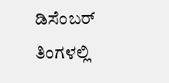ಡಿಸೆಂಬರ್ ತಿಂಗಳಲ್ಲಿ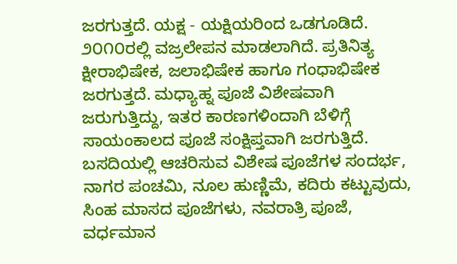ಜರಗುತ್ತದೆ. ಯಕ್ಷ - ಯಕ್ಷಿಯರಿಂದ ಒಡಗೂಡಿದೆ. ೨೦೧೦ರಲ್ಲಿ ವಜ್ರಲೇಪನ ಮಾಡಲಾಗಿದೆ. ಪ್ರತಿನಿತ್ಯ ಕ್ಷೀರಾಭಿಷೇಕ, ಜಲಾಭಿಷೇಕ ಹಾಗೂ ಗಂಧಾಭಿಷೇಕ ಜರಗುತ್ತದೆ. ಮಧ್ಯಾಹ್ನ ಪೂಜೆ ವಿಶೇಷವಾಗಿ ಜರುಗುತ್ತಿದ್ದು, ಇತರ ಕಾರಣಗಳಿಂದಾಗಿ ಬೆಳಿಗ್ಗೆ ಸಾಯಂಕಾಲದ ಪೂಜೆ ಸಂಕ್ಷಿಪ್ತವಾಗಿ ಜರಗುತ್ತಿದೆ. ಬಸದಿಯಲ್ಲಿ ಆಚರಿಸುವ ವಿಶೇಷ ಪೂಜೆಗಳ ಸಂದರ್ಭ, ನಾಗರ ಪಂಚಮಿ, ನೂಲ ಹುಣ್ಣಿಮೆ, ಕದಿರು ಕಟ್ಟುವುದು, ಸಿಂಹ ಮಾಸದ ಪೂಜೆಗಳು, ನವರಾತ್ರಿ ಪೂಜೆ, ವರ್ಧಮಾನ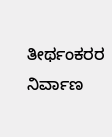ತೀರ್ಥಂಕರರ ನಿರ್ವಾಣ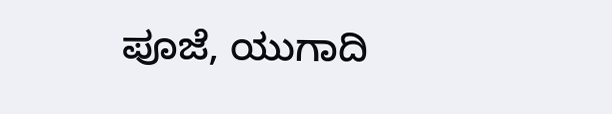ಪೂಜೆ, ಯುಗಾದಿ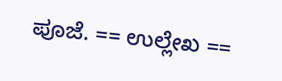ಪೂಜೆ. == ಉಲ್ಲೇಖ ==